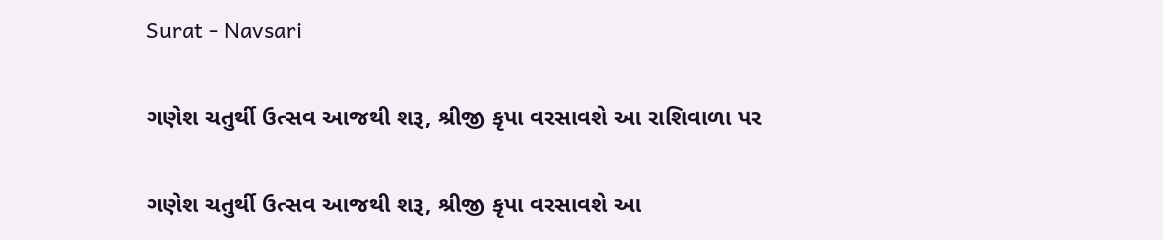Surat - Navsari

ગણેશ ચતુર્થી ઉત્સવ આજથી શરૂ, શ્રીજી કૃપા વરસાવશે આ રાશિવાળા પર

ગણેશ ચતુર્થી ઉત્સવ આજથી શરૂ, શ્રીજી કૃપા વરસાવશે આ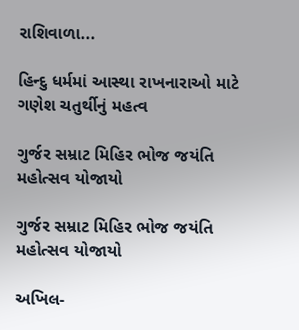રાશિવાળા...

હિન્દુ ધર્મમાં આસ્થા રાખનારાઓ માટે ગણેશ ચતુર્થીનું મહત્વ

ગુર્જર સમ્રાટ મિહિર ભોજ જયંતિ મહોત્સવ યોજાયો

ગુર્જર સમ્રાટ મિહિર ભોજ જયંતિ મહોત્સવ યોજાયો

અખિલ-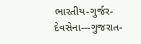ભારતીય-ગુર્જર-દેવસેના---ગુજરાત-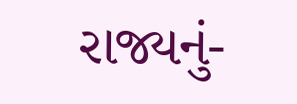રાજ્યનું-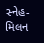સ્નેહ-મિલન